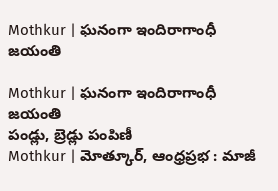Mothkur | ఘనంగా ఇందిరాగాంధీ జయంతి

Mothkur | ఘనంగా ఇందిరాగాంధీ జయంతి
పండ్లు, బ్రెడ్లు పంపిణీ
Mothkur | మోత్కూర్, ఆంధ్రప్రభ : మాజీ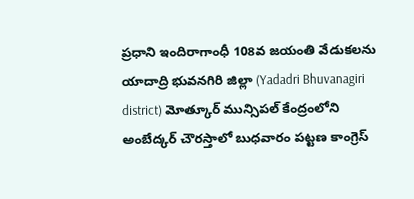ప్రధాని ఇందిరాగాంధీ 108వ జయంతి వేడుకలను యాదాద్రి భువనగిరి జిల్లా (Yadadri Bhuvanagiri district) మోత్కూర్ మున్సిపల్ కేంద్రంలోని అంబేద్కర్ చౌరస్తాలో బుధవారం పట్టణ కాంగ్రెస్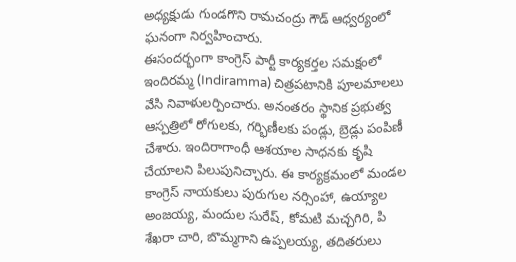అధ్యక్షుడు గుండగొని రామచంద్రు గౌడ్ ఆధ్వర్యంలో ఘనంగా నిర్వహించారు.
ఈసందర్భంగా కాంగ్రెస్ పార్టీ కార్యకర్తల సమక్షంలో ఇందిరమ్మ (Indiramma) చిత్రపటానికి పూలమాలలు వేసి నివాళులర్పించారు. అనంతరం స్థానిక ప్రభుత్వ ఆస్పత్రిలో రోగులకు, గర్భిణీలకు పండ్లు, బ్రెడ్లు పంపిణీ చేశారు. ఇందిరాగాంధీ ఆశయాల సాధనకు కృషి చేయాలని పిలుపునిచ్చారు. ఈ కార్యక్రమంలో మండల కాంగ్రెస్ నాయకులు పురుగుల నర్సింహా, ఉయ్యాల అంజయ్య, మందుల సురేష్, కోమటి మచ్చగిరి, పి శేఖరా చారి, బొమ్మగాని ఉప్పలయ్య, తదితరులు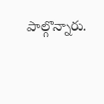పాల్గొన్నారు.